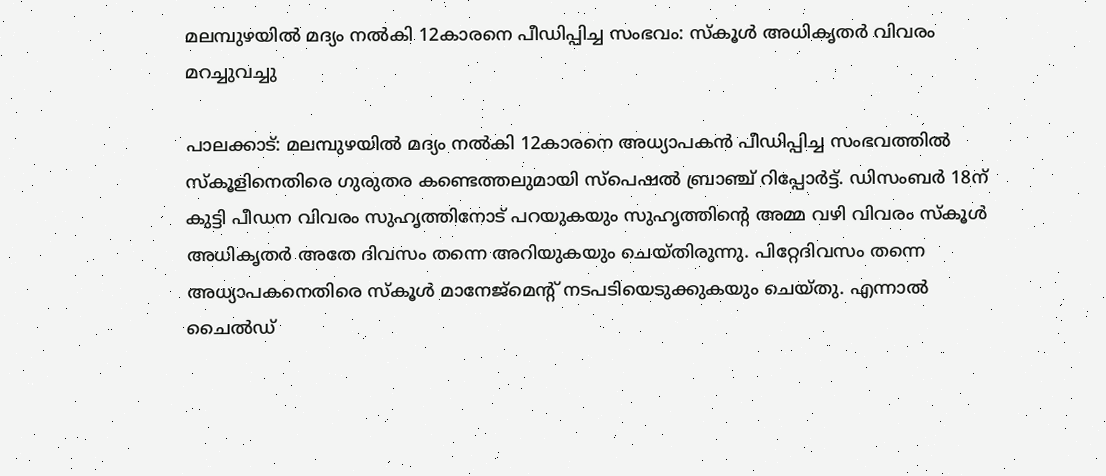മലമ്പുഴയില്‍ മദ്യം നല്‍കി 12കാരനെ പീഡിപ്പിച്ച സംഭവം: സ്‌കൂള്‍ അധികൃതര്‍ വിവരം മറച്ചുവച്ചു

പാലക്കാട്: മലമ്പുഴയില്‍ മദ്യം നല്‍കി 12കാരനെ അധ്യാപകന്‍ പീഡിപ്പിച്ച സംഭവത്തില്‍ സ്‌കൂളിനെതിരെ ഗുരുതര കണ്ടെത്തലുമായി സ്‌പെഷല്‍ ബ്രാഞ്ച് റിപ്പോര്‍ട്ട്. ഡിസംബര്‍ 18ന് കുട്ടി പീഡന വിവരം സുഹൃത്തിനോട് പറയുകയും സുഹൃത്തിന്റെ അമ്മ വഴി വിവരം സ്‌കൂള്‍ അധികൃതര്‍ അതേ ദിവസം തന്നെ അറിയുകയും ചെയ്തിരുന്നു. പിറ്റേദിവസം തന്നെ അധ്യാപകനെതിരെ സ്‌കൂള്‍ മാനേജ്‌മെന്റ് നടപടിയെടുക്കുകയും ചെയ്തു. എന്നാല്‍ ചൈല്‍ഡ്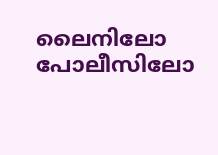ലൈനിലോ പോലീസിലോ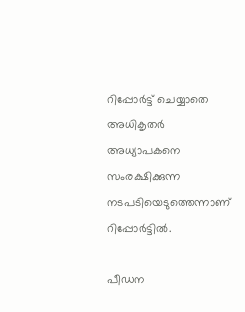റിപ്പോര്‍ട്ട് ചെയ്യാതെ അധികൃതര്‍ അധ്യാപകനെ സംരക്ഷിക്കുന്ന നടപടിയെടുത്തെന്നാണ് റിപ്പോര്‍ട്ടില്‍.

പീഡന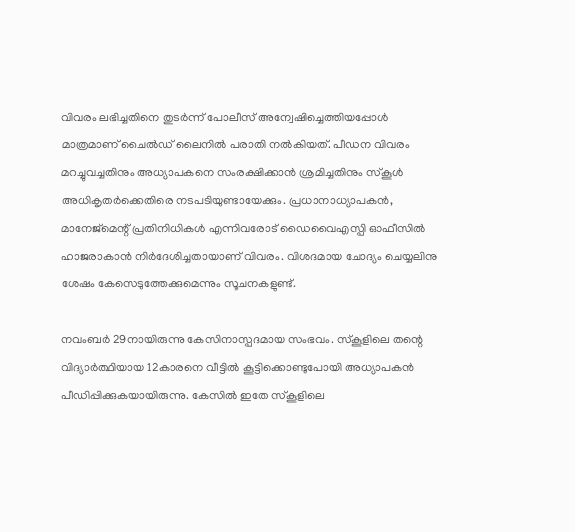വിവരം ലഭിച്ചതിനെ തുടര്‍ന്ന് പോലീസ് അന്വേഷിച്ചെത്തിയപ്പോള്‍ മാത്രമാണ് ചൈല്‍ഡ് ലൈനില്‍ പരാതി നല്‍കിയത്. പീഡന വിവരം മറച്ചുവച്ചതിനും അധ്യാപകനെ സംരക്ഷിക്കാന്‍ ശ്രമിച്ചതിനും സ്‌കൂള്‍ അധികൃതര്‍ക്കെതിരെ നടപടിയുണ്ടായേക്കും. പ്രധാനാധ്യാപകന്‍, മാനേജ്‌മെന്റ് പ്രതിനിധികള്‍ എന്നിവരോട് ഡൈവൈഎസ്പി ഓഫീസില്‍ ഹാജരാകാന്‍ നിര്‍ദേശിച്ചതായാണ് വിവരം. വിശദമായ ചോദ്യം ചെയ്യലിനു ശേഷം കേസെടുത്തേക്കുമെന്നും സൂചനകളുണ്ട്.

നവംബര്‍ 29നായിരുന്നു കേസിനാസ്പദമായ സംഭവം. സ്‌കൂളിലെ തന്റെ വിദ്യാര്‍ത്ഥിയായ 12കാരനെ വീട്ടില്‍ കൂട്ടിക്കൊണ്ടുപോയി അധ്യാപകന്‍ പീഡിപ്പിക്കുകയായിരുന്നു. കേസില്‍ ഇതേ സ്‌കൂളിലെ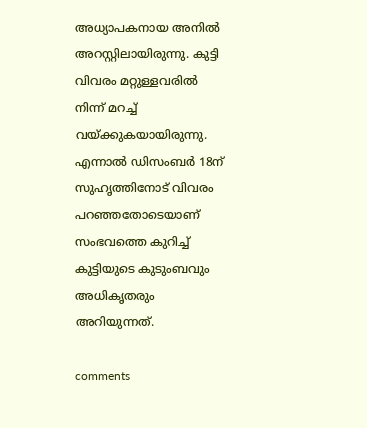അധ്യാപകനായ അനില്‍ അറസ്റ്റിലായിരുന്നു. കുട്ടി വിവരം മറ്റുള്ളവരില്‍ നിന്ന് മറച്ച് വയ്ക്കുകയായിരുന്നു. എന്നാല്‍ ഡിസംബര്‍ 18ന് സുഹൃത്തിനോട് വിവരം പറഞ്ഞതോടെയാണ് സംഭവത്തെ കുറിച്ച് കുട്ടിയുടെ കുടുംബവും അധികൃതരും അറിയുന്നത്.

comments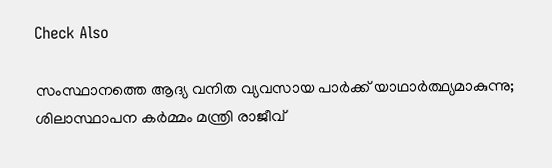Check Also

സംസ്ഥാനത്തെ ആദ്യ വനിത വ്യവസായ പാര്‍ക്ക് യാഥാര്‍ത്ഥ്യമാകുന്നു; ശിലാസ്ഥാപന കര്‍മ്മം മന്ത്രി രാജീവ്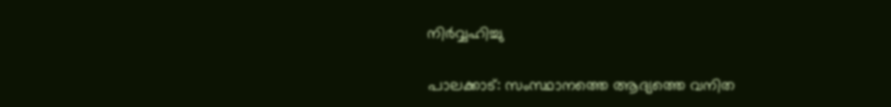നിര്‍വ്വഹിച്ചു

പാലക്കാട്: സംസ്ഥാനത്തെ ആദ്യത്തെ വനിത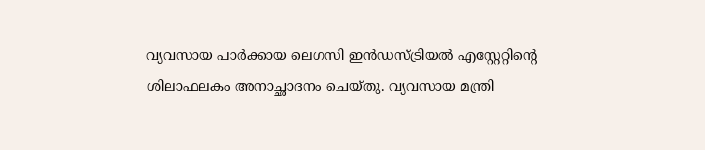വ്യവസായ പാര്‍ക്കായ ലെഗസി ഇന്‍ഡസ്ട്രിയല്‍ എസ്റ്റേറ്റിന്റെ ശിലാഫലകം അനാച്ഛാദനം ചെയ്തു. വ്യവസായ മന്ത്രി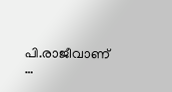പി.രാജീവാണ് …